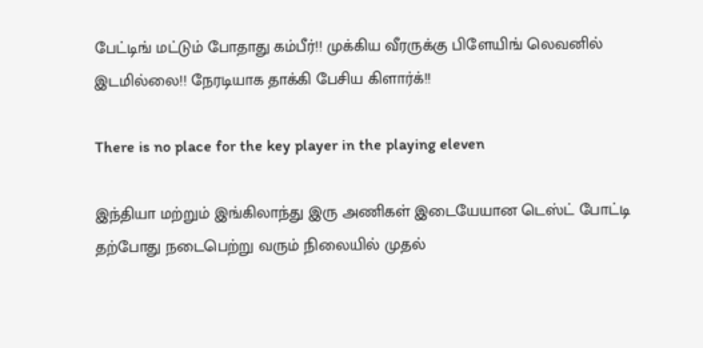பேட்டிங் மட்டும் போதாது கம்பீர்!! முக்கிய வீரருக்கு பிளேயிங் லெவனில் இடமில்லை!! நேரடியாக தாக்கி பேசிய கிளார்க்!!

There is no place for the key player in the playing eleven

இந்தியா மற்றும் இங்கிலாந்து இரு அணிகள் இடையேயான டெஸ்ட் போட்டி தற்போது நடைபெற்று வரும் நிலையில் முதல்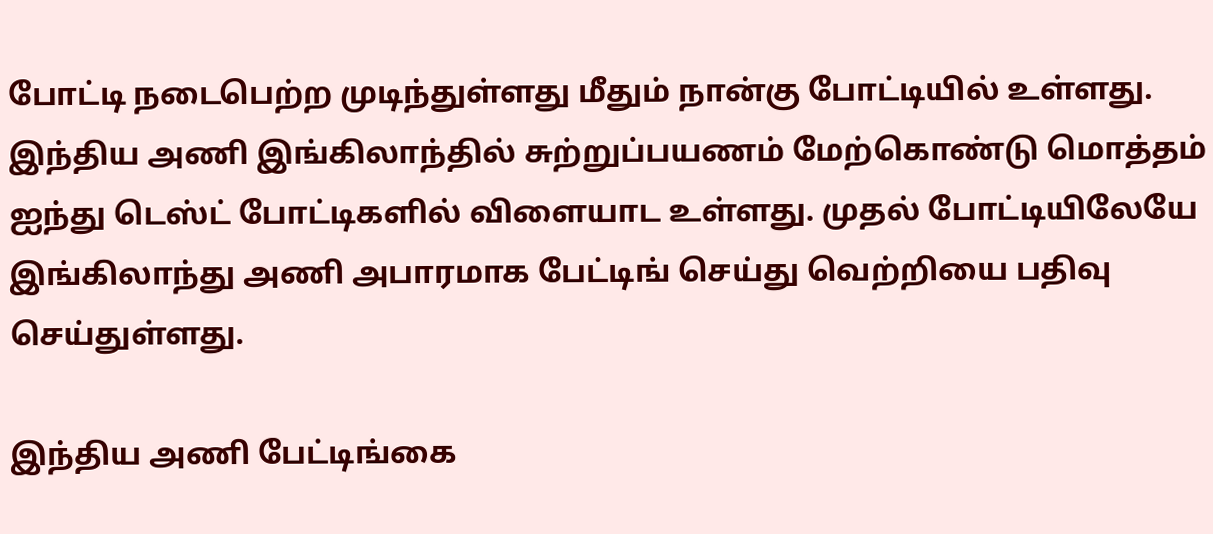போட்டி நடைபெற்ற முடிந்துள்ளது மீதும் நான்கு போட்டியில் உள்ளது. இந்திய அணி இங்கிலாந்தில் சுற்றுப்பயணம் மேற்கொண்டு மொத்தம் ஐந்து டெஸ்ட் போட்டிகளில் விளையாட உள்ளது. முதல் போட்டியிலேயே இங்கிலாந்து அணி அபாரமாக பேட்டிங் செய்து வெற்றியை பதிவு செய்துள்ளது.

இந்திய அணி பேட்டிங்கை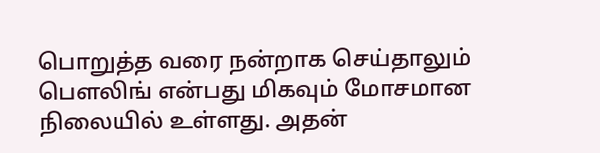பொறுத்த வரை நன்றாக செய்தாலும் பௌலிங் என்பது மிகவும் மோசமான நிலையில் உள்ளது. அதன்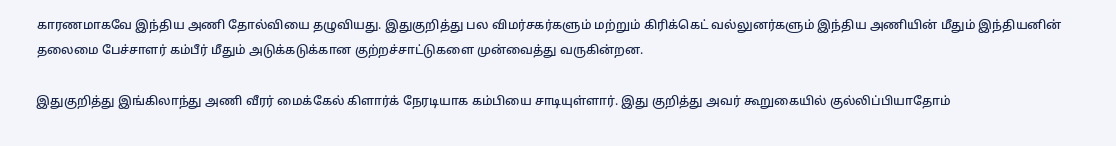காரணமாகவே இந்திய அணி தோல்வியை தழுவியது. இதுகுறித்து பல விமர்சகர்களும் மற்றும் கிரிக்கெட் வல்லுனர்களும் இந்திய அணியின் மீதும் இந்தியனின் தலைமை பேச்சாளர் கம்பீர் மீதும் அடுக்கடுக்கான குற்றச்சாட்டுகளை முன்வைத்து வருகின்றன.

இதுகுறித்து இங்கிலாந்து அணி வீரர் மைக்கேல் கிளார்க் நேரடியாக கம்பியை சாடியுள்ளார். இது குறித்து அவர் கூறுகையில் குல்லிப்பியாதோம்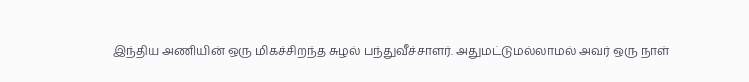இந்திய அணியின் ஒரு மிகச்சிறந்த சுழல் பந்துவீச்சாளர். அதுமட்டுமல்லாமல் அவர் ஒரு நாள்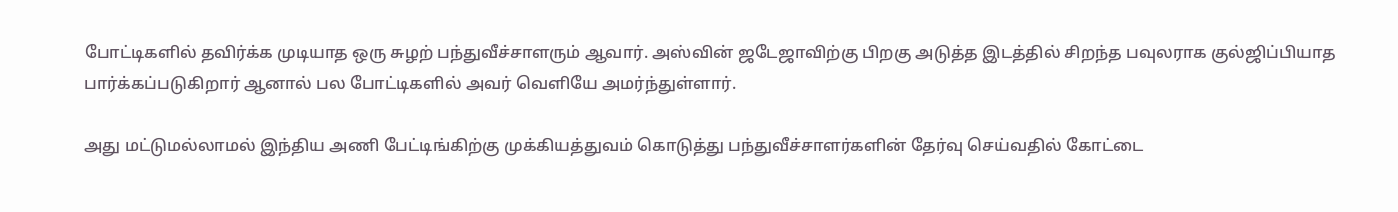போட்டிகளில் தவிர்க்க முடியாத ஒரு சுழற் பந்துவீச்சாளரும் ஆவார். அஸ்வின் ஜடேஜாவிற்கு பிறகு அடுத்த இடத்தில் சிறந்த பவுலராக குல்ஜிப்பியாத பார்க்கப்படுகிறார் ஆனால் பல போட்டிகளில் அவர் வெளியே அமர்ந்துள்ளார்.

அது மட்டுமல்லாமல் இந்திய அணி பேட்டிங்கிற்கு முக்கியத்துவம் கொடுத்து பந்துவீச்சாளர்களின் தேர்வு செய்வதில் கோட்டை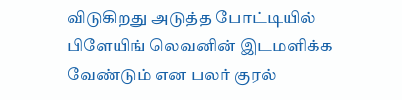விடுகிறது அடுத்த போட்டியில் பிளேயிங் லெவனின் இடமளிக்க வேண்டும் என பலர் குரல்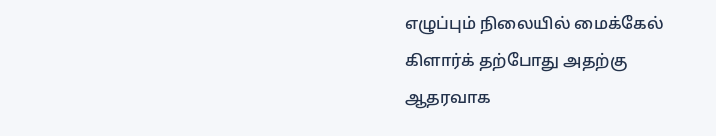எழுப்பும் நிலையில் மைக்கேல் கிளார்க் தற்போது அதற்கு ஆதரவாக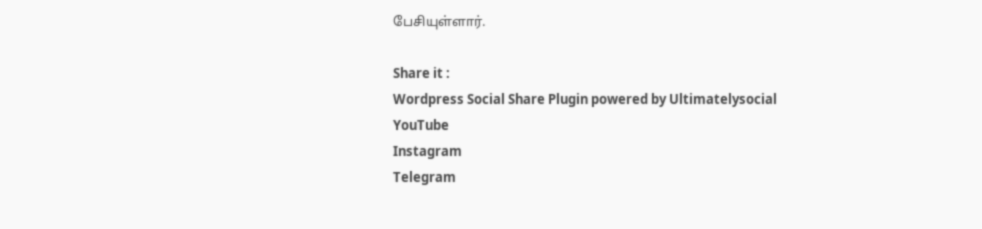பேசியுள்ளார்.

Share it :
Wordpress Social Share Plugin powered by Ultimatelysocial
YouTube
Instagram
Telegram